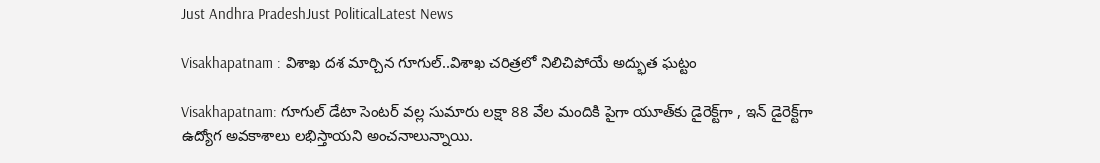Just Andhra PradeshJust PoliticalLatest News

Visakhapatnam : విశాఖ దశ మార్చిన గూగుల్..విశాఖ చరిత్రలో నిలిచిపోయే అద్భుత ఘట్టం

Visakhapatnam: గూగుల్ డేటా సెంటర్ వల్ల సుమారు లక్షా 88 వేల మందికి పైగా యూత్‌కు డైరెక్ట్‌గా , ఇన్ డైరెక్ట్‌గా ఉద్యోగ అవకాశాలు లభిస్తాయని అంచనాలున్నాయి.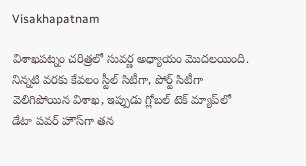Visakhapatnam

విశాఖపట్నం చరిత్రలో సువర్ణ అధ్యాయం మొదలయింది. నిన్నటి వరకు కేవలం స్టీల్ సిటీగా, పోర్ట్ సిటీగా వెలిగిపోయిన విశాఖ, ఇప్పుడు గ్లోబల్ టెక్ మ్యాప్‌లో డేటా పవర్ హౌస్‌గా తన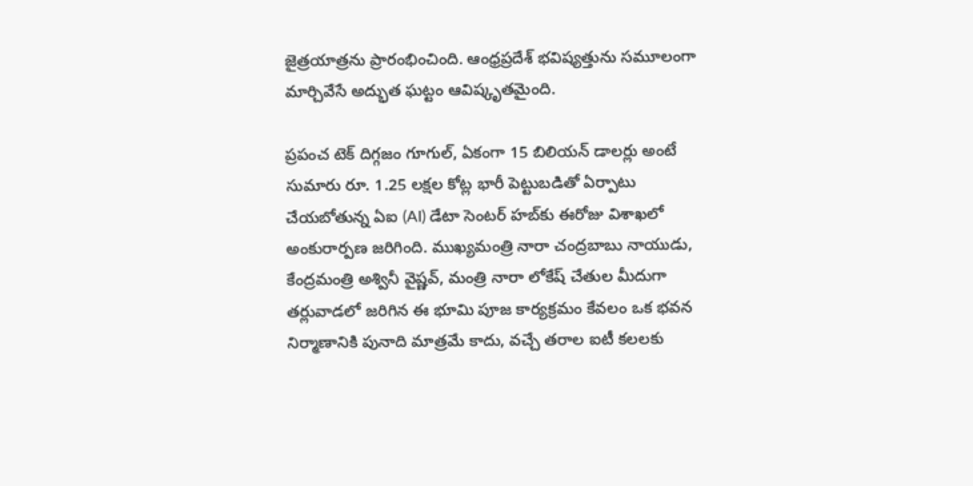జైత్రయాత్రను ప్రారంభించింది. ఆంధ్రప్రదేశ్ భవిష్యత్తును సమూలంగా మార్చివేసే అద్భుత ఘట్టం ఆవిష్కృతమైంది.

ప్రపంచ టెక్ దిగ్గజం గూగుల్, ఏకంగా 15 బిలియన్ డాలర్లు అంటే సుమారు రూ. 1.25 లక్షల కోట్ల భారీ పెట్టుబడితో ఏర్పాటు చేయబోతున్న ఏఐ (AI) డేటా సెంటర్ హబ్‌కు ఈరోజు విశాఖలో అంకురార్పణ జరిగింది. ముఖ్యమంత్రి నారా చంద్రబాబు నాయుడు, కేంద్రమంత్రి అశ్వినీ వైష్ణవ్‌, మంత్రి నారా లోకేష్ చేతుల మీదుగా తర్లువాడలో జరిగిన ఈ భూమి పూజ కార్యక్రమం కేవలం ఒక భవన నిర్మాణానికి పునాది మాత్రమే కాదు, వచ్చే తరాల ఐటీ కలలకు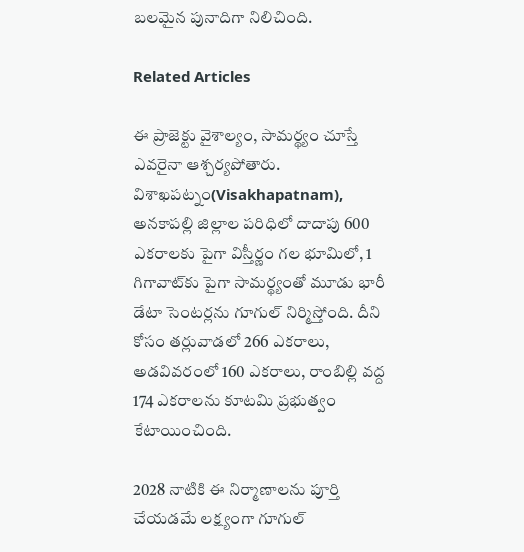బలమైన పునాదిగా నిలిచింది.

Related Articles

ఈ ప్రాజెక్టు వైశాల్యం, సామర్థ్యం చూస్తే ఎవరైనా ఆశ్చర్యపోతారు. విశాఖపట్నం(Visakhapatnam), అనకాపల్లి జిల్లాల పరిధిలో దాదాపు 600 ఎకరాలకు పైగా విస్తీర్ణం గల భూమిలో, 1 గిగావాట్‌కు పైగా సామర్థ్యంతో మూడు భారీ డేటా సెంటర్లను గూగుల్ నిర్మిస్తోంది. దీని కోసం తర్లువాడలో 266 ఎకరాలు, అడవివరంలో 160 ఎకరాలు, రాంబిల్లి వద్ద 174 ఎకరాలను కూటమి ప్రభుత్వం కేటాయించింది.

2028 నాటికి ఈ నిర్మాణాలను పూర్తి చేయడమే లక్ష్యంగా గూగుల్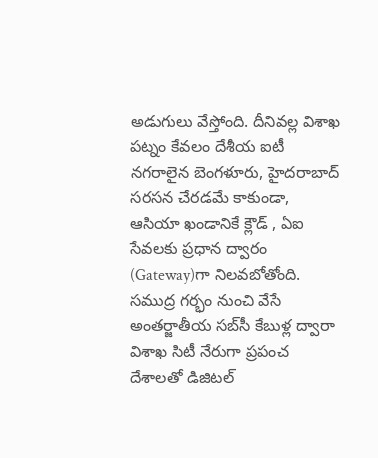అడుగులు వేస్తోంది. దీనివల్ల విశాఖ పట్నం కేవలం దేశీయ ఐటీ నగరాలైన బెంగళూరు, హైదరాబాద్ సరసన చేరడమే కాకుండా, ఆసియా ఖండానికే క్లౌడ్ , ఏఐ సేవలకు ప్రధాన ద్వారం (Gateway)గా నిలవబోతోంది. సముద్ర గర్భం నుంచి వేసే అంతర్జాతీయ సబ్‌సీ కేబుళ్ల ద్వారా విశాఖ సిటీ నేరుగా ప్రపంచ దేశాలతో డిజిటల్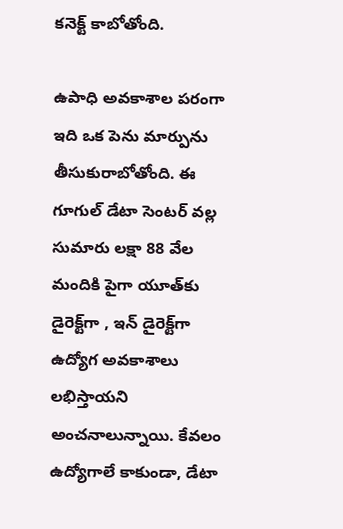కనెక్ట్ కాబోతోంది.

ఉపాధి అవకాశాల పరంగా ఇది ఒక పెను మార్పును తీసుకురాబోతోంది. ఈ గూగుల్ డేటా సెంటర్ వల్ల సుమారు లక్షా 88 వేల మందికి పైగా యూత్‌కు డైరెక్ట్‌గా , ఇన్ డైరెక్ట్‌గా ఉద్యోగ అవకాశాలు లభిస్తాయని అంచనాలున్నాయి. కేవలం ఉద్యోగాలే కాకుండా, డేటా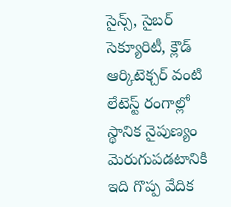సైన్స్, సైబర్ సెక్యూరిటీ, క్లౌడ్ ఆర్కిటెక్చర్ వంటి లేటెస్ట్ రంగాల్లో స్థానిక నైపుణ్యం మెరుగుపడటానికి ఇది గొప్ప వేదిక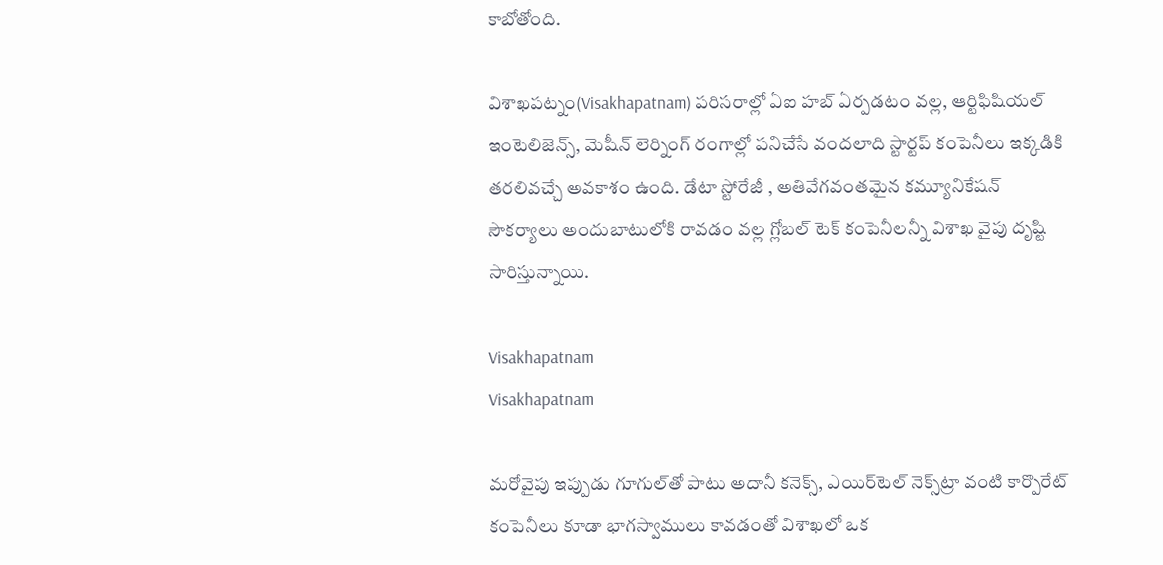కాబోతోంది.

విశాఖపట్నం(Visakhapatnam) పరిసరాల్లో ఏఐ హబ్ ఏర్పడటం వల్ల, ఆర్టిఫిషియల్ ఇంటెలిజెన్స్, మెషీన్ లెర్నింగ్ రంగాల్లో పనిచేసే వందలాది స్టార్టప్ కంపెనీలు ఇక్కడికి తరలివచ్చే అవకాశం ఉంది. డేటా స్టోరేజీ , అతివేగవంతమైన కమ్యూనికేషన్ సౌకర్యాలు అందుబాటులోకి రావడం వల్ల గ్లోబల్ టెక్ కంపెనీలన్నీ విశాఖ వైపు దృష్టి సారిస్తున్నాయి.

Visakhapatnam
Visakhapatnam

మరోవైపు ఇప్పుడు గూగుల్‌తో పాటు అదానీ కనెక్స్, ఎయిర్‌టెల్ నెక్స్‌ట్రా వంటి కార్పొరేట్ కంపెనీలు కూడా భాగస్వాములు కావడంతో విశాఖలో ఒక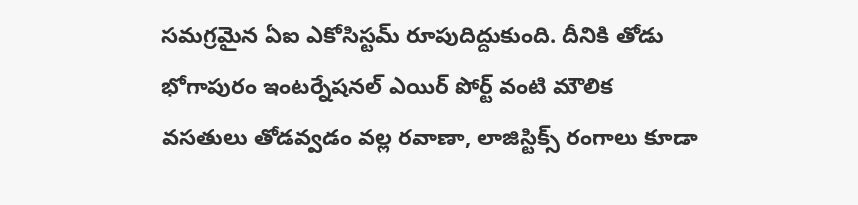సమగ్రమైన ఏఐ ఎకోసిస్టమ్ రూపుదిద్దుకుంది. దీనికి తోడు భోగాపురం ఇంటర్నేషనల్ ఎయిర్ పోర్ట్ వంటి మౌలిక వసతులు తోడవ్వడం వల్ల రవాణా, లాజిస్టిక్స్ రంగాలు కూడా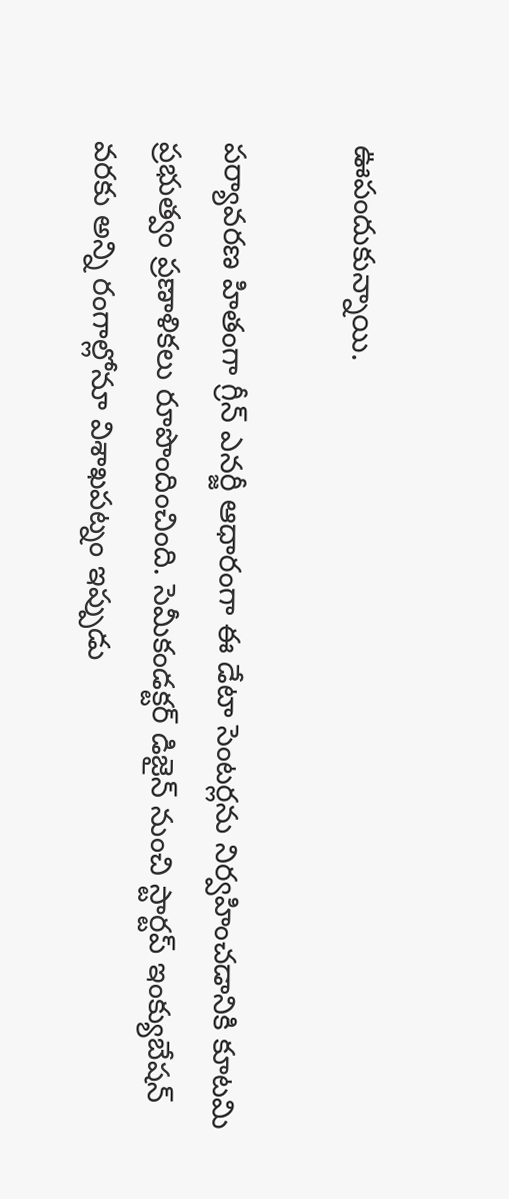ఊపందుకున్నాయి.

పర్యావరణ హితంగా గ్రీన్ ఎనర్జీ ఆధారంగా ఈ డేటా సెంటర్లను నిర్వహించడానికి కూటమి ప్రభుత్వం ప్రణాళికలు రూపొందించింది. సెమీకండక్టర్ డిజైన్ నుంచి స్టార్టప్ ఇంక్యుబేషన్ వరకు అన్ని రంగాల్లోనూ విశాఖపట్నం ఇప్పుడు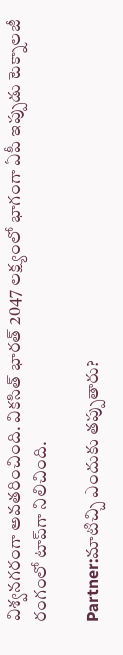విశ్వనగరంగా అవతరించింది. వికసిత్ భారత్ 2047 లక్ష్యంలో భాగంగా ఏపీ ఇప్పుడు టెక్నాలజీ రంగంలో టాప్‌గా నిలిచింది.

Partner:మాటిచ్చి ఎందుకు తప్పుతారు?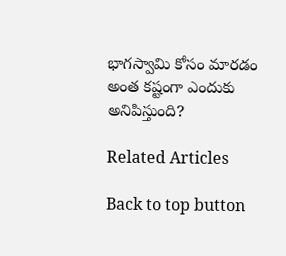భాగస్వామి కోసం మారడం అంత కష్టంగా ఎందుకు అనిపిస్తుంది?

Related Articles

Back to top button